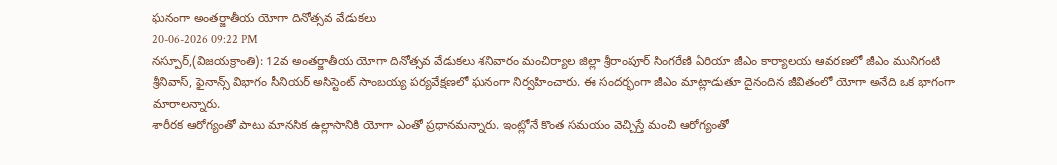ఘనంగా అంతర్జాతీయ యోగా దినోత్సవ వేడుకలు
20-06-2026 09:22 PM
నస్పూర్,(విజయక్రాంతి): 12వ అంతర్జాతీయ యోగా దినోత్సవ వేడుకలు శనివారం మంచిర్యాల జిల్లా శ్రీరాంపూర్ సింగరేణి ఏరియా జీఎం కార్యాలయ ఆవరణలో జీఎం మునిగంటి శ్రీనివాస్, ఫైనాన్స్ విభాగం సీనియర్ అసిస్టెంట్ సాంబయ్య పర్యవేక్షణలో ఘనంగా నిర్వహించారు. ఈ సందర్భంగా జీఎం మాట్లాడుతూ దైనందిన జీవితంలో యోగా అనేది ఒక భాగంగా మారాలన్నారు.
శారీరక ఆరోగ్యంతో పాటు మానసిక ఉల్లాసానికి యోగా ఎంతో ప్రధానమన్నారు. ఇంట్లోనే కొంత సమయం వెచ్చిస్తే మంచి ఆరోగ్యంతో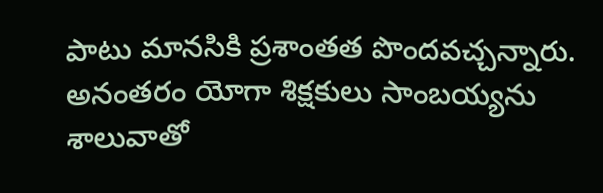పాటు మానసికి ప్రశాంతత పొందవచ్చన్నారు. అనంతరం యోగా శిక్షకులు సాంబయ్యను శాలువాతో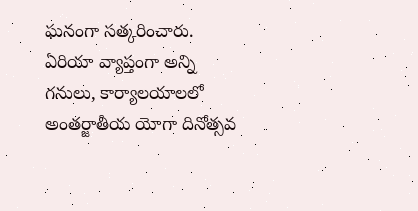ఘనంగా సత్కరించారు. ఏరియా వ్యాప్తంగా అన్ని గనులు, కార్యాలయాలలో అంతర్జాతీయ యోగా దినోత్సవ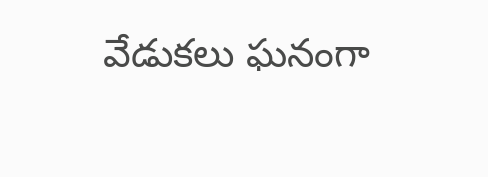వేడుకలు ఘనంగా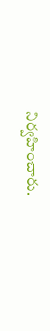నిర్వహించారు.